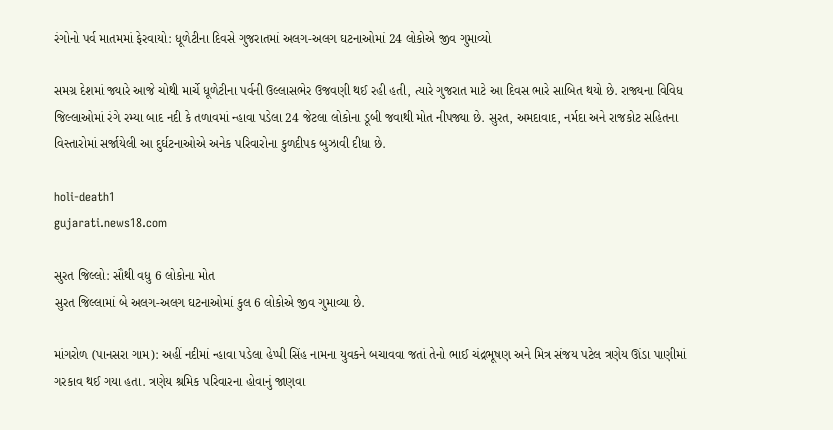રંગોનો પર્વ માતમમાં ફેરવાયો: ધૂળેટીના દિવસે ગુજરાતમાં અલગ-અલગ ઘટનાઓમાં 24 લોકોએ જીવ ગુમાવ્યો

સમગ્ર દેશમાં જ્યારે આજે ચોથી માર્ચે ધૂળેટીના પર્વની ઉલ્લાસભેર ઉજવણી થઈ રહી હતી, ત્યારે ગુજરાત માટે આ દિવસ ભારે સાબિત થયો છે. રાજ્યના વિવિધ જિલ્લાઓમાં રંગે રમ્યા બાદ નદી કે તળાવમાં ન્હાવા પડેલા 24 જેટલા લોકોના ડૂબી જવાથી મોત નીપજ્યા છે. સુરત, અમદાવાદ, નર્મદા અને રાજકોટ સહિતના વિસ્તારોમાં સર્જાયેલી આ દુર્ઘટનાઓએ અનેક પરિવારોના કુળદીપક બુઝાવી દીધા છે.

holi-death1
gujarati.news18.com

સુરત જિલ્લો: સૌથી વધુ 6 લોકોના મોત
સુરત જિલ્લામાં બે અલગ-અલગ ઘટનાઓમાં કુલ 6 લોકોએ જીવ ગુમાવ્યા છે.

માંગરોળ (પાનસરા ગામ): અહીં નદીમાં ન્હાવા પડેલા હેપ્પી સિંહ નામના યુવકને બચાવવા જતાં તેનો ભાઈ ચંદ્રભૂષણ અને મિત્ર સંજય પટેલ ત્રણેય ઊંડા પાણીમાં ગરકાવ થઈ ગયા હતા. ત્રણેય શ્રમિક પરિવારના હોવાનું જાણવા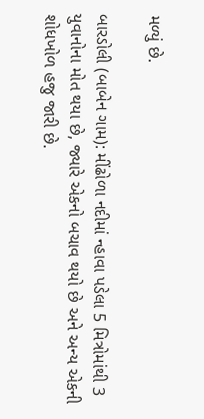મળ્યું છે.

બારડોલી (બાબેન ગામ): મીંઢોળા નદીમાં ન્હાવા પડેલા 5 મિત્રોમાંથી 3 યુવાનોના મોત થયા છે, જ્યારે એકનો બચાવ થયો છે અને અન્ય એકની શોધખોળ હજુ જારી છે.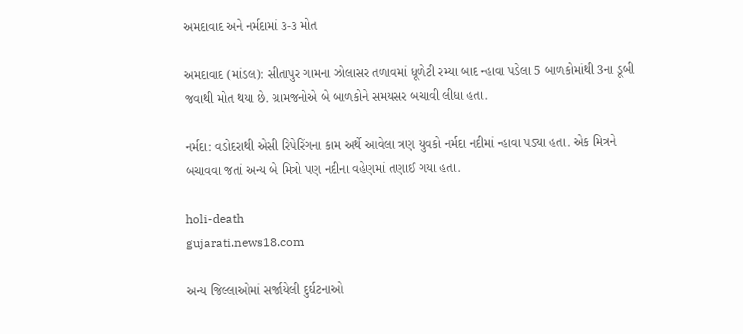અમદાવાદ અને નર્મદામાં ૩-૩ મોત

અમદાવાદ (માંડલ): સીતાપુર ગામના ઝોલાસર તળાવમાં ધૂળેટી રમ્યા બાદ ન્હાવા પડેલા 5 બાળકોમાંથી 3ના ડૂબી જવાથી મોત થયા છે. ગ્રામજનોએ બે બાળકોને સમયસર બચાવી લીધા હતા.

નર્મદા: વડોદરાથી એસી રિપેરિંગના કામ અર્થે આવેલા ત્રણ યુવકો નર્મદા નદીમાં ન્હાવા પડ્યા હતા. એક મિત્રને બચાવવા જતાં અન્ય બે મિત્રો પણ નદીના વહેણમાં તણાઈ ગયા હતા.

holi-death
gujarati.news18.com

અન્ય જિલ્લાઓમાં સર્જાયેલી દુર્ઘટનાઓ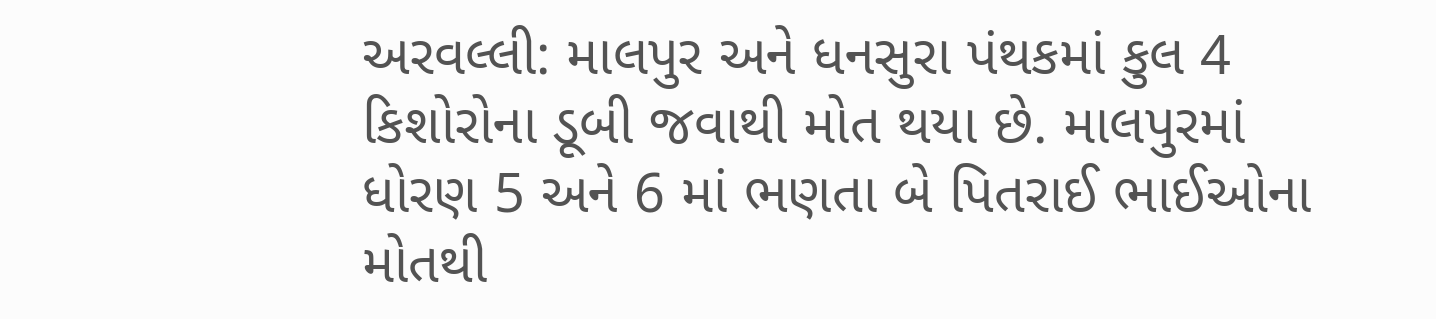અરવલ્લી: માલપુર અને ધનસુરા પંથકમાં કુલ 4 કિશોરોના ડૂબી જવાથી મોત થયા છે. માલપુરમાં ધોરણ 5 અને 6 માં ભણતા બે પિતરાઈ ભાઈઓના મોતથી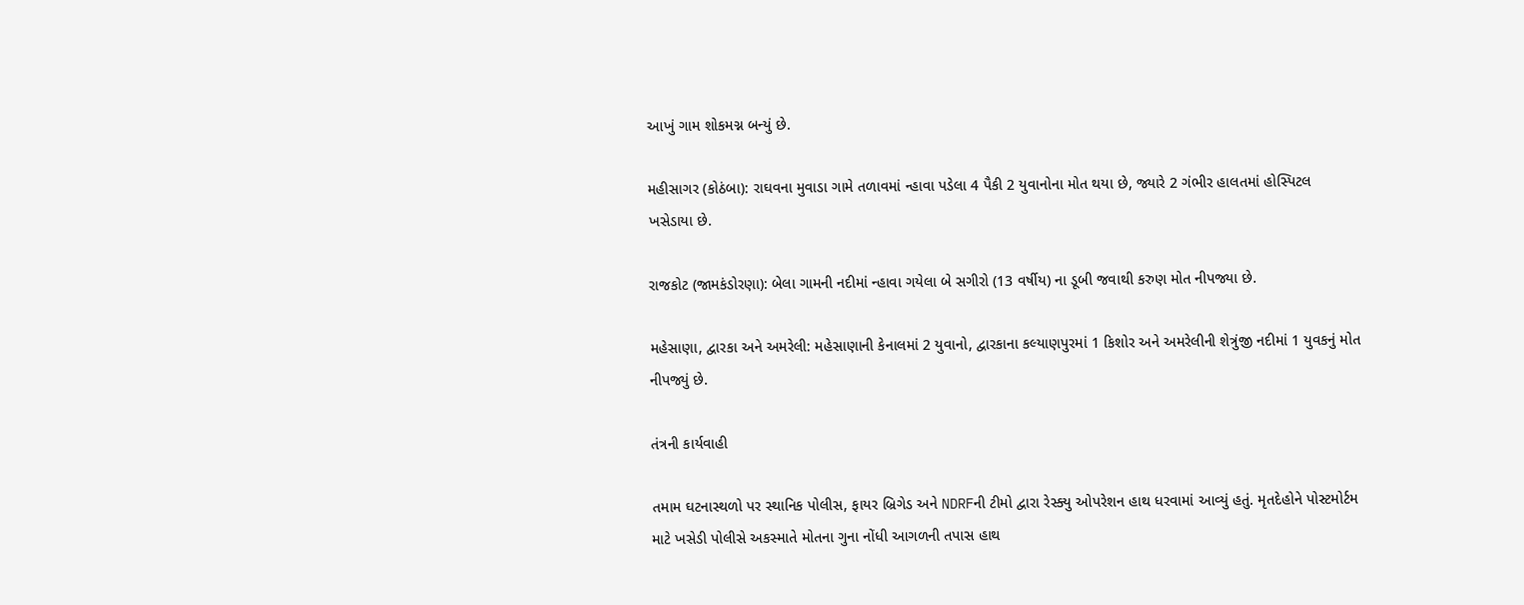આખું ગામ શોકમગ્ન બન્યું છે.

મહીસાગર (કોઠંબા): રાઘવના મુવાડા ગામે તળાવમાં ન્હાવા પડેલા 4 પૈકી 2 યુવાનોના મોત થયા છે, જ્યારે 2 ગંભીર હાલતમાં હોસ્પિટલ ખસેડાયા છે.

રાજકોટ (જામકંડોરણા): બેલા ગામની નદીમાં ન્હાવા ગયેલા બે સગીરો (13 વર્ષીય) ના ડૂબી જવાથી કરુણ મોત નીપજ્યા છે.

મહેસાણા, દ્વારકા અને અમરેલી: મહેસાણાની કેનાલમાં 2 યુવાનો, દ્વારકાના કલ્યાણપુરમાં 1 કિશોર અને અમરેલીની શેત્રુંજી નદીમાં 1 યુવકનું મોત નીપજ્યું છે.

તંત્રની કાર્યવાહી

તમામ ઘટનાસ્થળો પર સ્થાનિક પોલીસ, ફાયર બ્રિગેડ અને NDRFની ટીમો દ્વારા રેસ્ક્યુ ઓપરેશન હાથ ધરવામાં આવ્યું હતું. મૃતદેહોને પોસ્ટમોર્ટમ માટે ખસેડી પોલીસે અકસ્માતે મોતના ગુના નોંધી આગળની તપાસ હાથ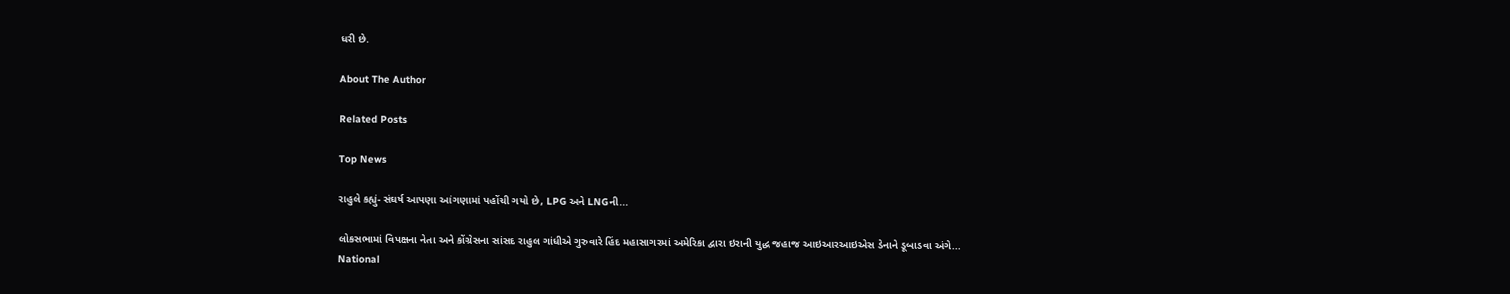ધરી છે.

About The Author

Related Posts

Top News

રાહુલે કહ્યું- સંઘર્ષ આપણા આંગણામાં પહોંચી ગયો છે, LPG અને LNGની...

લોકસભામાં વિપક્ષના નેતા અને કોંગ્રેસના સાંસદ રાહુલ ગાંધીએ ગુરુવારે હિંદ મહાસાગરમાં અમેરિકા દ્વારા ઇરાની યુદ્ધ જહાજ આઇઆરઆઇએસ ડેનાને ડૂબાડવા અંગે...
National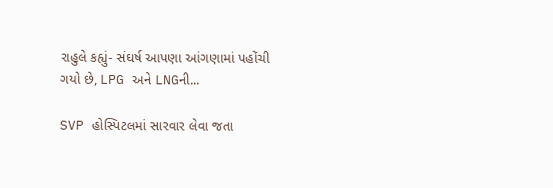રાહુલે કહ્યું- સંઘર્ષ આપણા આંગણામાં પહોંચી ગયો છે, LPG અને LNGની...

SVP હોસ્પિટલમાં સારવાર લેવા જતા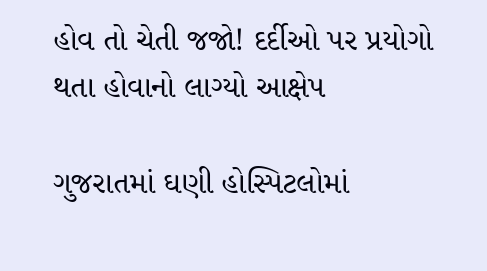હોવ તો ચેતી જજો! દર્દીઓ પર પ્રયોગો થતા હોવાનો લાગ્યો આક્ષેપ

ગુજરાતમાં ઘણી હોસ્પિટલોમાં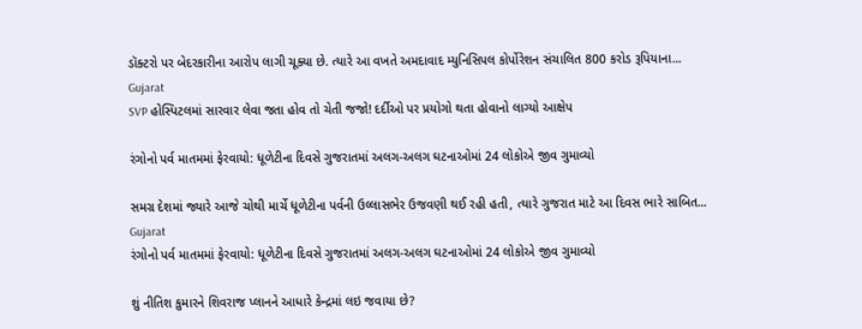ડૉક્ટરો પર બેદરકારીના આરોપ લાગી ચૂક્યા છે. ત્યારે આ વખતે અમદાવાદ મ્યુનિસિપલ કોર્પોરેશન સંચાલિત 800 કરોડ રૂપિયાના...
Gujarat
SVP હોસ્પિટલમાં સારવાર લેવા જતા હોવ તો ચેતી જજો! દર્દીઓ પર પ્રયોગો થતા હોવાનો લાગ્યો આક્ષેપ

રંગોનો પર્વ માતમમાં ફેરવાયો: ધૂળેટીના દિવસે ગુજરાતમાં અલગ-અલગ ઘટનાઓમાં 24 લોકોએ જીવ ગુમાવ્યો

સમગ્ર દેશમાં જ્યારે આજે ચોથી માર્ચે ધૂળેટીના પર્વની ઉલ્લાસભેર ઉજવણી થઈ રહી હતી, ત્યારે ગુજરાત માટે આ દિવસ ભારે સાબિત...
Gujarat
રંગોનો પર્વ માતમમાં ફેરવાયો: ધૂળેટીના દિવસે ગુજરાતમાં અલગ-અલગ ઘટનાઓમાં 24 લોકોએ જીવ ગુમાવ્યો

શું નીતિશ કુમારને શિવરાજ પ્લાનને આધારે કેન્દ્રમાં લઇ જવાયા છે?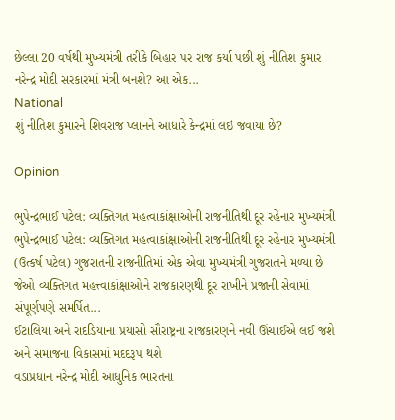છેલ્લા 20 વર્ષથી મુખ્યમંત્રી તરીકે બિહાર પર રાજ કર્યા પછી શું નીતિશ કુમાર નરેન્દ્ર મોદી સરકારમાં મંત્રી બનશે? આ એક...
National
શું નીતિશ કુમારને શિવરાજ પ્લાનને આધારે કેન્દ્રમાં લઇ જવાયા છે?

Opinion

ભુપેન્દ્રભાઈ પટેલ: વ્યક્તિગત મહત્વાકાંક્ષાઓની રાજનીતિથી દૂર રહેનાર મુખ્યમંત્રી ભુપેન્દ્રભાઈ પટેલ: વ્યક્તિગત મહત્વાકાંક્ષાઓની રાજનીતિથી દૂર રહેનાર મુખ્યમંત્રી
(ઉત્કર્ષ પટેલ) ગુજરાતની રાજનીતિમાં એક એવા મુખ્યમંત્રી ગુજરાતને મળ્યા છે જેઓ વ્યક્તિગત મહત્ત્વાકાંક્ષાઓને રાજકારણથી દૂર રાખીને પ્રજાની સેવામાં સંપૂર્ણપણે સમર્પિત...
ઈટાલિયા અને રાદડિયાના પ્રયાસો સૌરાષ્ટ્રના રાજકારણને નવી ઊંચાઈએ લઈ જશે અને સમાજના વિકાસમાં મદદરૂપ થશે
વડાપ્રધાન નરેન્દ્ર મોદી આધુનિક ભારતના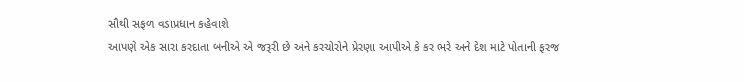સૌથી સફળ વડાપ્રધાન કહેવાશે
આપણે એક સારા કરદાતા બનીએ એ જરૂરી છે અને કરચોરોને પ્રેરણા આપીએ કે કર ભરે અને દેશ માટે પોતાની ફરજ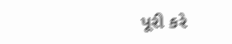પૂરી કરે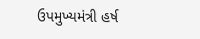ઉપમુખ્યમંત્રી હર્ષ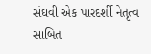સંઘવી એક પારદર્શી નેતૃત્વ સાબિત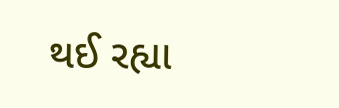થઈ રહ્યા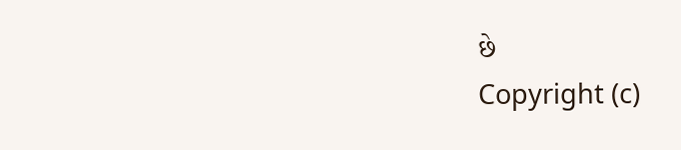છે
Copyright (c)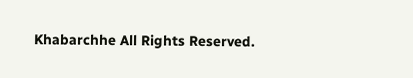Khabarchhe All Rights Reserved.